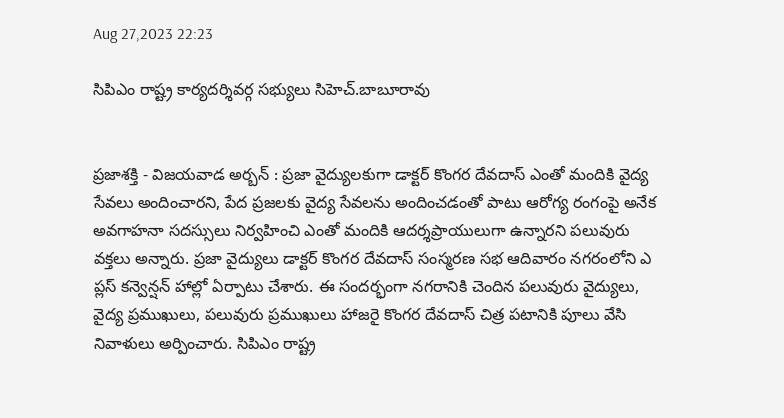Aug 27,2023 22:23

సిపిఎం రాష్ట్ర కార్యదర్శివర్గ సభ్యులు సిహెచ్‌.బాబూరావు


ప్రజాశక్తి - విజయవాడ అర్బన్‌ : ప్రజా వైద్యులకుగా డాక్టర్‌ కొంగర దేవదాస్‌ ఎంతో మందికి వైద్య సేవలు అందించారని, పేద ప్రజలకు వైద్య సేవలను అందించడంతో పాటు ఆరోగ్య రంగంపై అనేక అవగాహనా సదస్సులు నిర్వహించి ఎంతో మందికి ఆదర్శప్రాయులుగా ఉన్నారని పలువురు వక్తలు అన్నారు. ప్రజా వైద్యులు డాక్టర్‌ కొంగర దేవదాస్‌ సంస్మరణ సభ ఆదివారం నగరంలోని ఎ ప్లస్‌ కన్వెన్షన్‌ హాల్లో ఏర్పాటు చేశారు. ఈ సందర్భంగా నగరానికి చెందిన పలువురు వైద్యులు, వైద్య ప్రముఖులు, పలువురు ప్రముఖులు హాజరై కొంగర దేవదాస్‌ చిత్ర పటానికి పూలు వేసి నివాళులు అర్పించారు. సిపిఎం రాష్ట్ర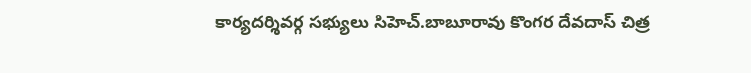కార్యదర్శివర్గ సభ్యులు సిహెచ్‌.బాబూరావు కొంగర దేవదాస్‌ చిత్ర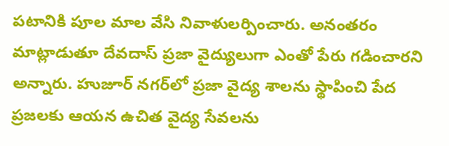పటానికి పూల మాల వేసి నివాళులర్పించారు. అనంతరం మాట్లాడుతూ దేవదాస్‌ ప్రజా వైద్యులుగా ఎంతో పేరు గడించారని అన్నారు. హుజూర్‌ నగర్‌లో ప్రజా వైద్య శాలను స్థాపించి పేద ప్రజలకు ఆయన ఉచిత వైద్య సేవలను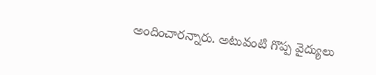అందించారన్నారు. అటువంటి గొప్ప వైద్యులు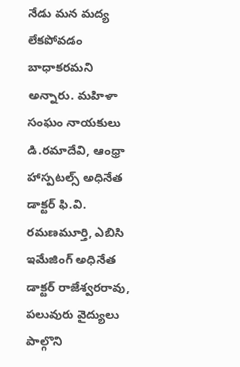నేడు మన మద్య లేకపోవడం బాధాకరమని అన్నారు. మహిళా సంఘం నాయకులు డి.రమాదేవి, ఆంధ్రా హాస్పటల్స్‌ అధినేత డాక్టర్‌ ఫి.వి. రమణమూర్తి, ఎబిసి ఇమేజింగ్‌ అధినేత డాక్టర్‌ రాజేశ్వరరావు, పలువురు వైద్యులు పాల్గొని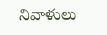నివాళులు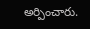అర్పించారు.